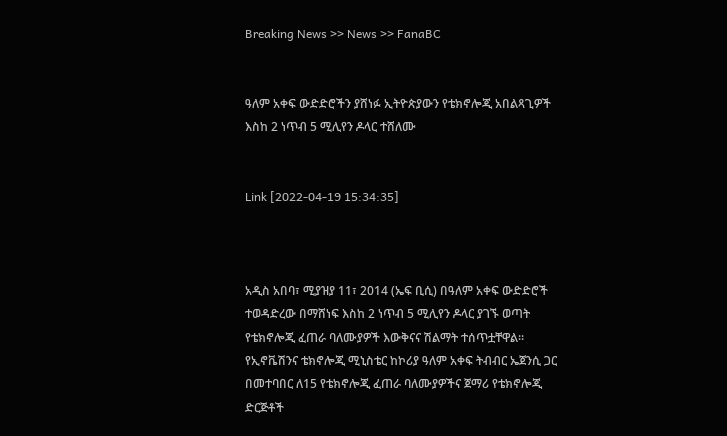Breaking News >> News >> FanaBC


ዓለም አቀፍ ውድድሮችን ያሸነፉ ኢትዮጵያውን የቴክኖሎጂ አበልጻጊዎች እስከ 2 ነጥብ 5 ሚሊየን ዶላር ተሸለሙ


Link [2022-04-19 15:34:35]



አዲስ አበባ፣ ሚያዝያ 11፣ 2014 (ኤፍ ቢሲ) በዓለም አቀፍ ውድድሮች ተወዳድረው በማሸነፍ እስከ 2 ነጥብ 5 ሚሊየን ዶላር ያገኙ ወጣት የቴክኖሎጂ ፈጠራ ባለሙያዎች እውቅናና ሽልማት ተሰጥቷቸዋል። የኢኖቬሽንና ቴክኖሎጂ ሚኒስቴር ከኮሪያ ዓለም አቀፍ ትብብር ኤጀንሲ ጋር በመተባበር ለ15 የቴክኖሎጂ ፈጠራ ባለሙያዎችና ጀማሪ የቴክኖሎጂ ድርጅቶች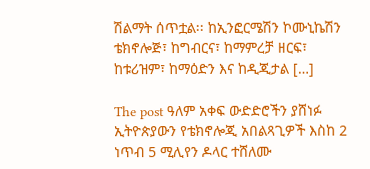ሽልማት ሰጥቷል፡፡ ከኢንፎርሜሽን ኮሙኒኬሽን ቴክኖሎጅ፣ ከግብርና፣ ከማምረቻ ዘርፍ፣ ከቱሪዝም፣ ከማዕድን እና ከዲጂታል […]

The post ዓለም አቀፍ ውድድሮችን ያሸነፉ ኢትዮጵያውን የቴክኖሎጂ አበልጻጊዎች እስከ 2 ነጥብ 5 ሚሊየን ዶላር ተሸለሙ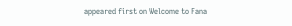appeared first on Welcome to Fana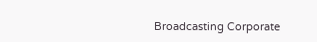Broadcasting Corporate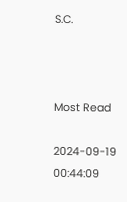S.C.



Most Read

2024-09-19 00:44:09